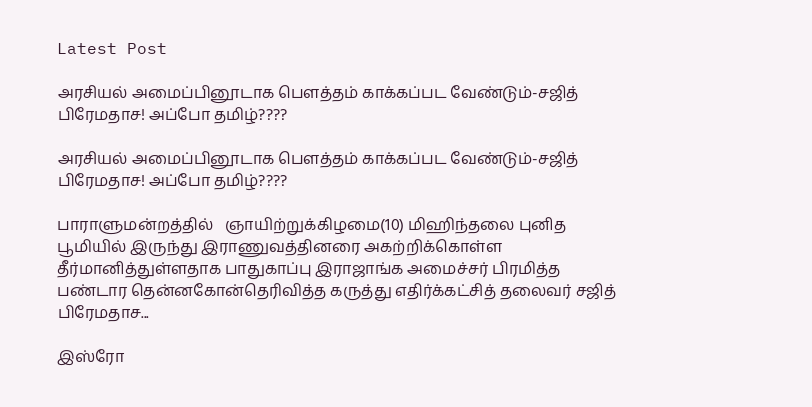Latest Post

அரசியல் அமைப்பினூடாக பௌத்தம் காக்கப்பட வேண்டும்-சஜித் பிரேமதாச! அப்போ தமிழ்????

அரசியல் அமைப்பினூடாக பௌத்தம் காக்கப்பட வேண்டும்-சஜித் பிரேமதாச! அப்போ தமிழ்????

பாராளுமன்றத்தில்   ஞாயிற்றுக்கிழமை(10) மிஹிந்தலை புனித பூமியில் இருந்து இராணுவத்தினரை அகற்றிக்கொள்ள தீர்மானித்துள்ளதாக பாதுகாப்பு இராஜாங்க அமைச்சர் பிரமித்த பண்டார தென்னகோன்தெரிவித்த கருத்து எதிர்க்கட்சித் தலைவர் சஜித் பிரேமதாச...

இஸ்ரோ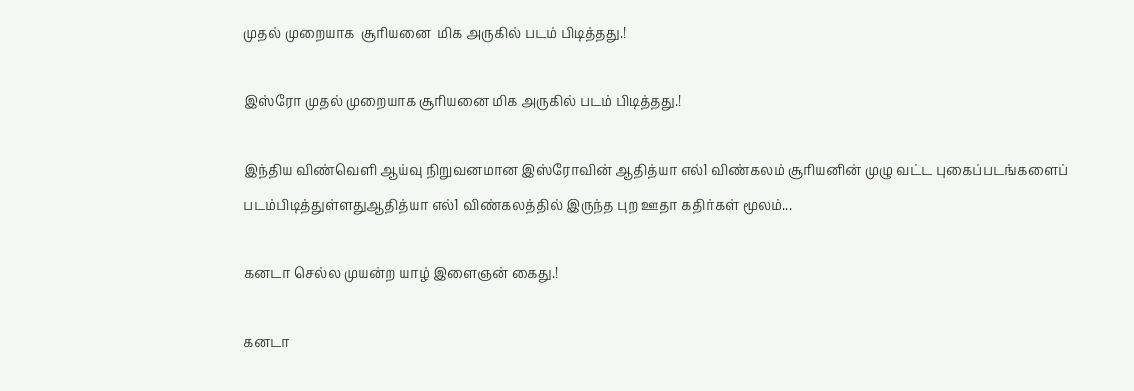முதல் முறையாக  சூரியனை  மிக அருகில் படம் பிடித்தது.!

இஸ்ரோ முதல் முறையாக சூரியனை மிக அருகில் படம் பிடித்தது.!

இந்திய விண்வெளி ஆய்வு நிறுவனமான இஸ்ரோவின் ஆதித்யா எல்1 விண்கலம் சூரியனின் முழு வட்ட புகைப்படங்களைப் படம்பிடித்துள்ளதுஆதித்யா எல்1 விண்கலத்தில் இருந்த புற ஊதா கதிர்கள் மூலம்...

கனடா செல்ல முயன்ற யாழ் இளைஞன் கைது.!

கனடா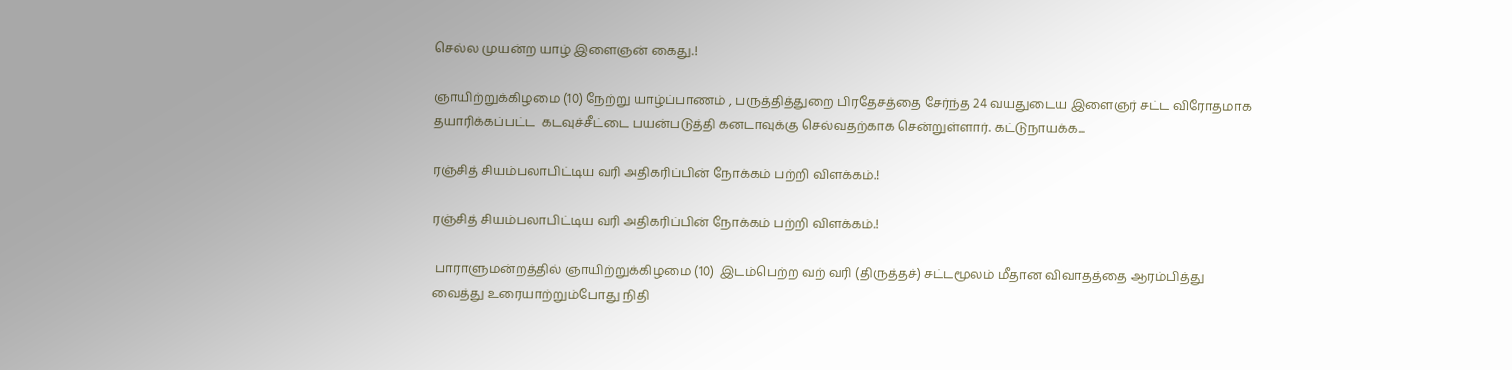செல்ல முயன்ற யாழ் இளைஞன் கைது.!

ஞாயிற்றுக்கிழமை (10) நேற்று யாழ்ப்பாணம் , பருத்தித்துறை பிரதேசத்தை சேர்ந்த 24 வயதுடைய இளைஞர் சட்ட விரோதமாக தயாரிக்கப்பட்ட  கடவுச்சீட்டை பயன்படுத்தி கனடாவுக்கு செல்வதற்காக சென்றுள்ளார். கட்டுநாயக்க...

ரஞ்சித் சியம்பலாபிட்டிய வரி அதிகரிப்பின் நோக்கம் பற்றி விளக்கம்.!

ரஞ்சித் சியம்பலாபிட்டிய வரி அதிகரிப்பின் நோக்கம் பற்றி விளக்கம்.!

 பாராளுமன்றத்தில் ஞாயிற்றுக்கிழமை (10)  இடம்பெற்ற வற் வரி (திருத்தச்) சட்டமூலம் மீதான விவாதத்தை ஆரம்பித்து வைத்து உரையாற்றும்போது நிதி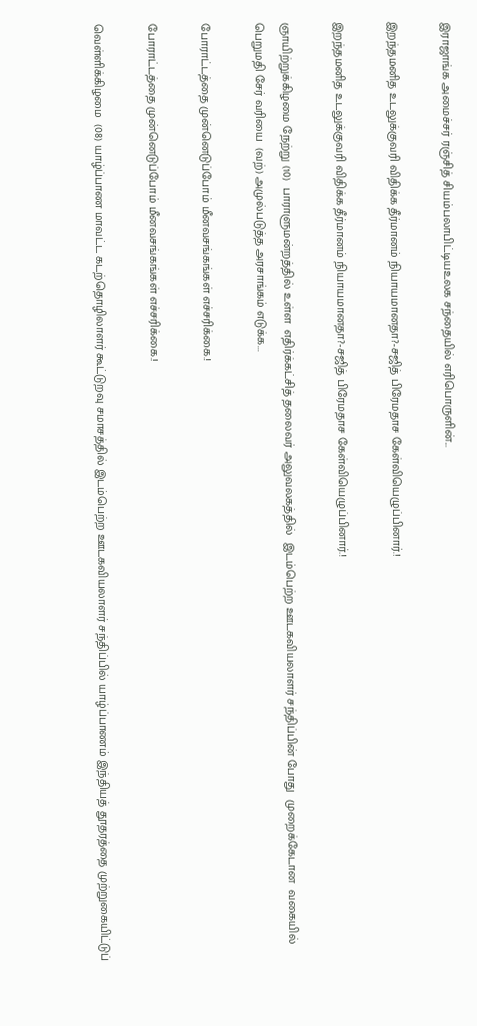இராஜாங்க அமைச்சர் ரஞ்சித் சியம்பலாபிட்டியஉலக சந்தையில் எரிபொருளின்...

இறந்தமனித உடலுக்குவரி விதிக்க தீர்மானம் நியாயமானதா?-சஜித் பிரேமதாச கேள்வியெழுப்பினார்.!

இறந்தமனித உடலுக்குவரி விதிக்க தீர்மானம் நியாயமானதா?-சஜித் பிரேமதாச கேள்வியெழுப்பினார்.!

ஞாயிற்றுக்கிழமை நேற்று (10)  பாராளுமன்றத்தில் உள்ள  எதிர்க்கட்சித் தலைவர் அலுவலகத்தில்  இடம்பெற்ற ஊடகவியலாளர் சந்திப்பின் போது  முறைக்கேடான  வகையில் பெறுமதி சேர் வரியை  (வற்) அமுல்படுத்த அரசாங்கம் எடுக்க...

போராட்டத்தை முன்னெடுப்போம் மீனவசங்கங்கள் எச்சரிக்கை.!

போராட்டத்தை முன்னெடுப்போம் மீனவசங்கங்கள் எச்சரிக்கை.!

வெள்ளிக்கிழமை  (08) யாழ்ப்பாண மாவட்ட கடற்தொழிலாளர் கூட்டுறவு சமாசத்தில் இடம்பெற்ற ஊடகவியலாளர் சந்திப்பில் யாழ்ப்பாணம் இந்தியத் தூதரத்தை முற்றுகையிட்டுப்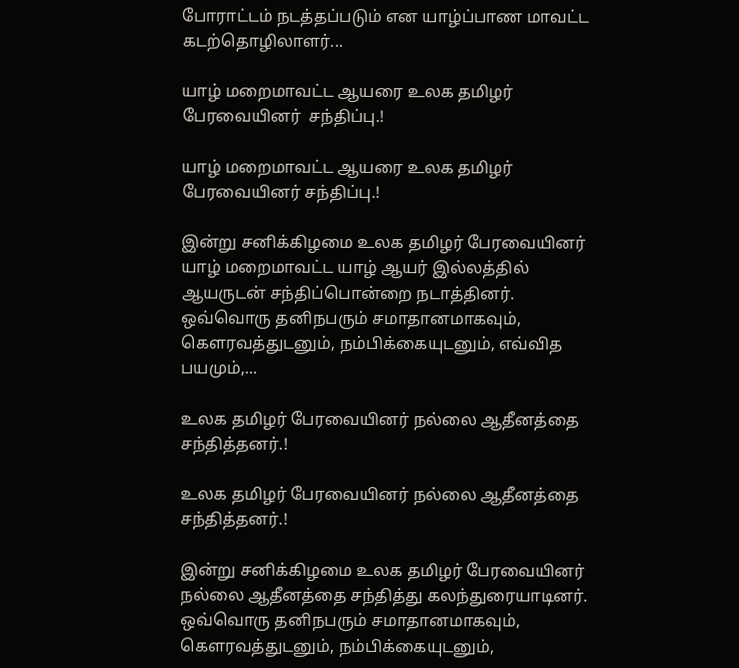போராட்டம் நடத்தப்படும் என யாழ்ப்பாண மாவட்ட கடற்தொழிலாளர்...

யாழ் மறைமாவட்ட ஆயரை உலக தமிழர் பேரவையினர்  சந்திப்பு.!

யாழ் மறைமாவட்ட ஆயரை உலக தமிழர் பேரவையினர் சந்திப்பு.!

இன்று சனிக்கிழமை உலக தமிழர் பேரவையினர் யாழ் மறைமாவட்ட யாழ் ஆயர் இல்லத்தில் ஆயருடன் சந்திப்பொன்றை நடாத்தினர். ஒவ்வொரு தனிநபரும் சமாதானமாகவும், கௌரவத்துடனும், நம்பிக்கையுடனும், எவ்வித பயமும்,...

உலக தமிழர் பேரவையினர் நல்லை ஆதீனத்தை சந்தித்தனர்.!

உலக தமிழர் பேரவையினர் நல்லை ஆதீனத்தை சந்தித்தனர்.!

இன்று சனிக்கிழமை உலக தமிழர் பேரவையினர் நல்லை ஆதீனத்தை சந்தித்து கலந்துரையாடினர். ஒவ்வொரு தனிநபரும் சமாதானமாகவும், கௌரவத்துடனும், நம்பிக்கையுடனும்,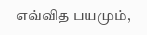எவ்வித பயமும்,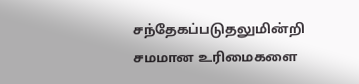சந்தேகப்படுதலுமின்றி சமமான உரிமைகளை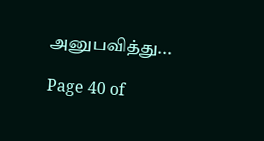அனுபவித்து...

Page 40 of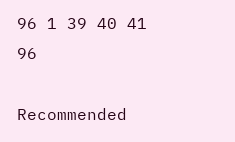96 1 39 40 41 96

Recommended